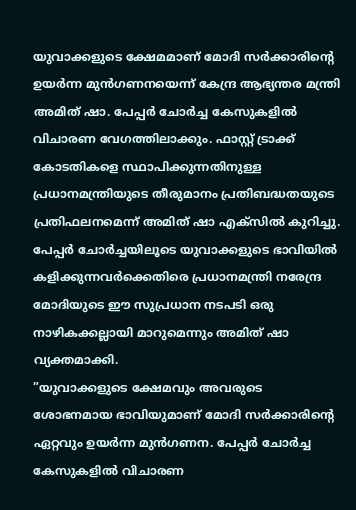യുവാക്കളുടെ ക്ഷേമമാണ് മോദി സർക്കാരിന്റെ ഉയർന്ന മുൻഗണനയെന്ന് കേന്ദ്ര ആഭ്യന്തര മന്ത്രി അമിത് ഷാ. പേപ്പർ ചോർച്ച കേസുകളിൽ വിചാരണ വേഗത്തിലാക്കും. ഫാസ്റ്റ് ട്രാക്ക് കോടതികളെ സ്ഥാപിക്കുന്നതിനുള്ള പ്രധാനമന്ത്രിയുടെ തീരുമാനം പ്രതിബദ്ധതയുടെ പ്രതിഫലനമെന്ന് അമിത് ഷാ എക്സിൽ കുറിച്ചു. പേപ്പർ ചോർച്ചയിലൂടെ യുവാക്കളുടെ ഭാവിയിൽ കളിക്കുന്നവർക്കെതിരെ പ്രധാനമന്ത്രി നരേന്ദ്ര മോദിയുടെ ഈ സുപ്രധാന നടപടി ഒരു നാഴികക്കല്ലായി മാറുമെന്നും അമിത് ഷാ വ്യക്തമാക്കി.
”യുവാക്കളുടെ ക്ഷേമവും അവരുടെ ശോഭനമായ ഭാവിയുമാണ് മോദി സർക്കാരിന്റെ ഏറ്റവും ഉയർന്ന മുൻഗണന. പേപ്പർ ചോർച്ച കേസുകളിൽ വിചാരണ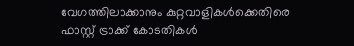വേഗത്തിലാക്കാനും കുറ്റവാളികൾക്കെതിരെ ഫാസ്റ്റ് ട്രാക്ക് കോടതികൾ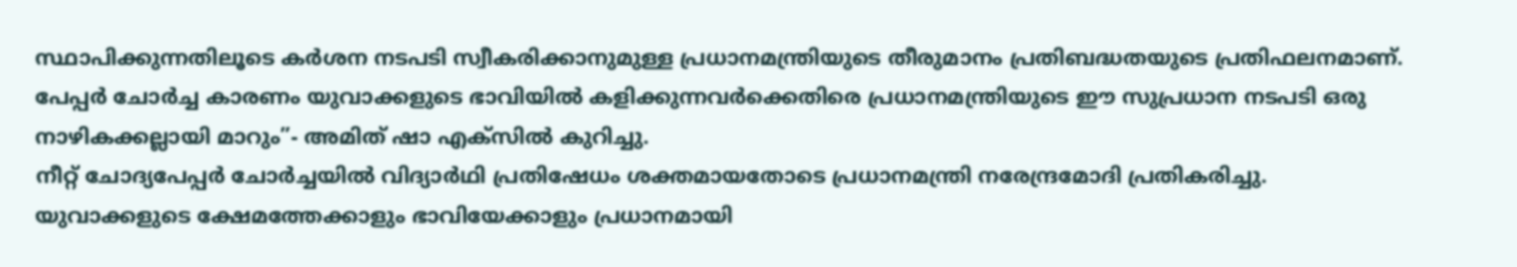സ്ഥാപിക്കുന്നതിലൂടെ കർശന നടപടി സ്വീകരിക്കാനുമുള്ള പ്രധാനമന്ത്രിയുടെ തീരുമാനം പ്രതിബദ്ധതയുടെ പ്രതിഫലനമാണ്. പേപ്പർ ചോർച്ച കാരണം യുവാക്കളുടെ ഭാവിയിൽ കളിക്കുന്നവർക്കെതിരെ പ്രധാനമന്ത്രിയുടെ ഈ സുപ്രധാന നടപടി ഒരു നാഴികക്കല്ലായി മാറും”- അമിത് ഷാ എക്സിൽ കുറിച്ചു.
നീറ്റ് ചോദ്യപേപ്പർ ചോർച്ചയിൽ വിദ്യാർഥി പ്രതിഷേധം ശക്തമായതോടെ പ്രധാനമന്ത്രി നരേന്ദ്രമോദി പ്രതികരിച്ചു. യുവാക്കളുടെ ക്ഷേമത്തേക്കാളും ഭാവിയേക്കാളും പ്രധാനമായി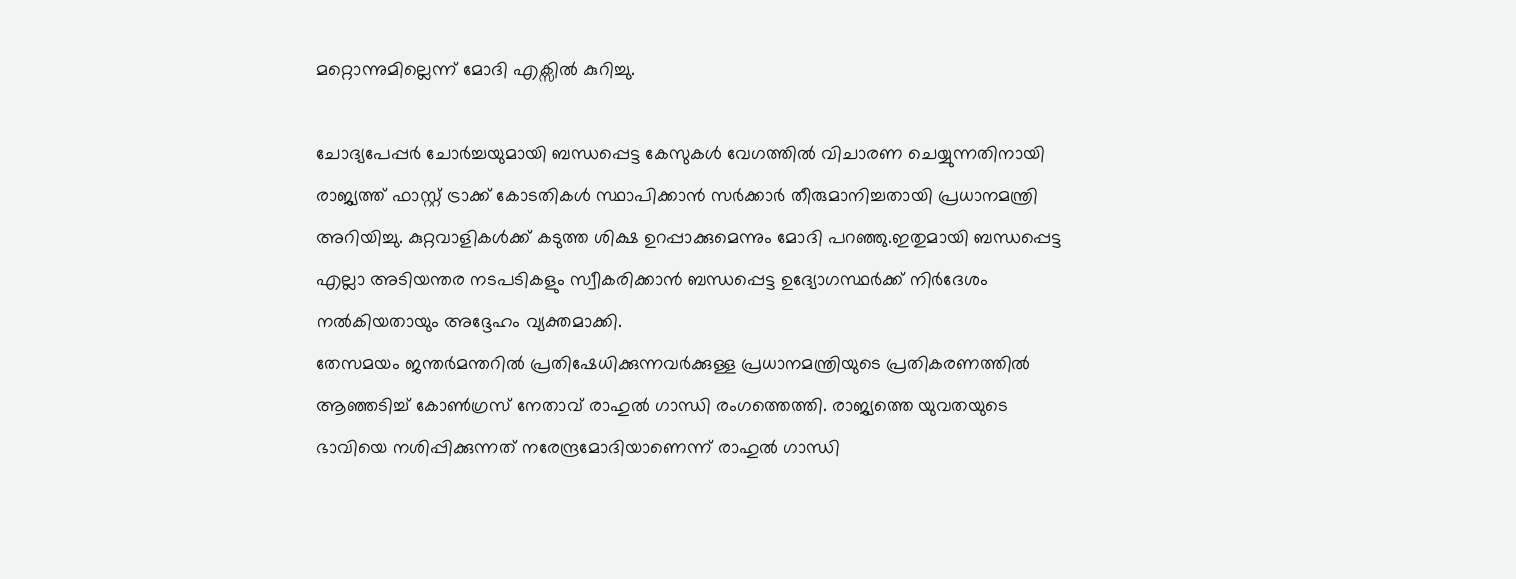മറ്റൊന്നുമില്ലെന്ന് മോദി എക്സിൽ കുറിച്ചു.

ചോദ്യപേപ്പർ ചോർച്ചയുമായി ബന്ധപ്പെട്ട കേസുകൾ വേഗത്തിൽ വിചാരണ ചെയ്യുന്നതിനായി രാജ്യത്ത് ഫാസ്റ്റ് ട്രാക്ക് കോടതികൾ സ്ഥാപിക്കാൻ സർക്കാർ തീരുമാനിച്ചതായി പ്രധാനമന്ത്രി അറിയിച്ചു. കുറ്റവാളികൾക്ക് കടുത്ത ശിക്ഷ ഉറപ്പാക്കുമെന്നും മോദി പറഞ്ഞു.ഇതുമായി ബന്ധപ്പെട്ട എല്ലാ അടിയന്തര നടപടികളും സ്വീകരിക്കാൻ ബന്ധപ്പെട്ട ഉദ്യോഗസ്ഥർക്ക് നിർദേശം നൽകിയതായും അദ്ദേഹം വ്യക്തമാക്കി.
തേസമയം ജന്തർമന്തറിൽ പ്രതിഷേധിക്കുന്നവർക്കുള്ള പ്രധാനമന്ത്രിയുടെ പ്രതികരണത്തിൽ ആഞ്ഞടിച്ച് കോൺഗ്രസ് നേതാവ് രാഹുൽ ഗാന്ധി രംഗത്തെത്തി. രാജ്യത്തെ യുവതയുടെ ഭാവിയെ നശിപ്പിക്കുന്നത് നരേന്ദ്രമോദിയാണെന്ന് രാഹുൽ ഗാന്ധി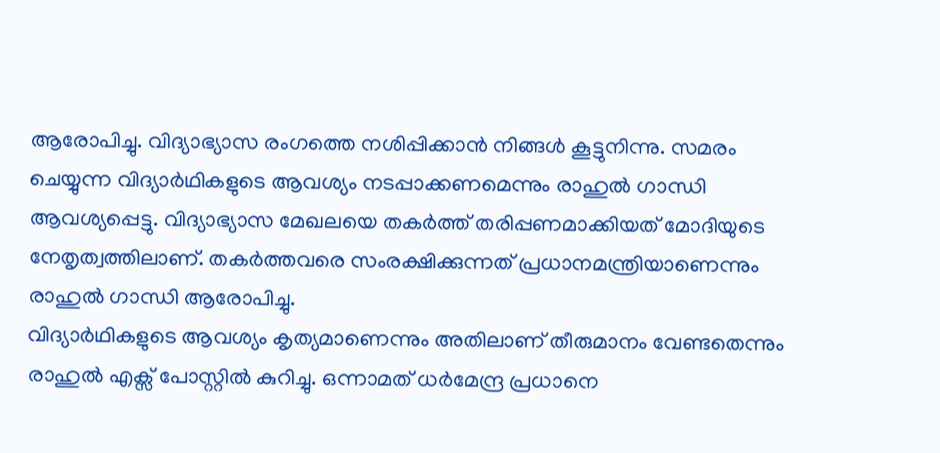ആരോപിച്ചു. വിദ്യാഭ്യാസ രംഗത്തെ നശിപ്പിക്കാൻ നിങ്ങൾ കൂട്ടുനിന്നു. സമരം ചെയ്യുന്ന വിദ്യാർഥികളുടെ ആവശ്യം നടപ്പാക്കണമെന്നും രാഹുൽ ഗാന്ധി ആവശ്യപ്പെട്ടു. വിദ്യാഭ്യാസ മേഖലയെ തകർത്ത് തരിപ്പണമാക്കിയത് മോദിയുടെ നേതൃത്വത്തിലാണ്. തകർത്തവരെ സംരക്ഷിക്കുന്നത് പ്രധാനമന്ത്രിയാണെന്നും രാഹുൽ ഗാന്ധി ആരോപിച്ചു.
വിദ്യാർഥികളുടെ ആവശ്യം കൃത്യമാണെന്നും അതിലാണ് തീരുമാനം വേണ്ടതെന്നും രാഹുൽ എക്സ് പോസ്റ്റിൽ കുറിച്ചു. ഒന്നാമത് ധർമേന്ദ്ര പ്രധാനെ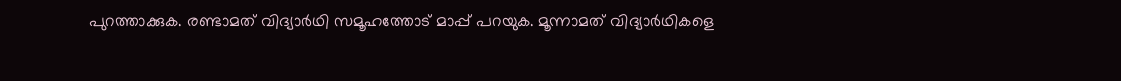പുറത്താക്കുക. രണ്ടാമത് വിദ്യാർഥി സമൂഹത്തോട് മാപ്പ് പറയുക. മൂന്നാമത് വിദ്യാർഥികളെ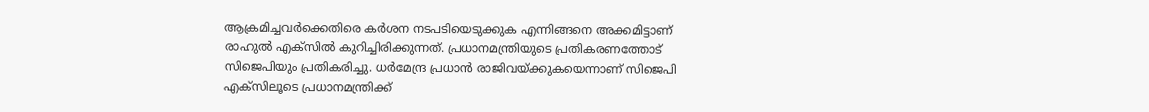ആക്രമിച്ചവർക്കെതിരെ കർശന നടപടിയെടുക്കുക എന്നിങ്ങനെ അക്കമിട്ടാണ് രാഹുൽ എക്സിൽ കുറിച്ചിരിക്കുന്നത്. പ്രധാനമന്ത്രിയുടെ പ്രതികരണത്തോട് സിജെപിയും പ്രതികരിച്ചു. ധർമേന്ദ്ര പ്രധാൻ രാജിവയ്ക്കുകയെന്നാണ് സിജെപി എക്സിലൂടെ പ്രധാനമന്ത്രിക്ക്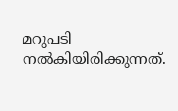മറുപടി നൽകിയിരിക്കുന്നത്.